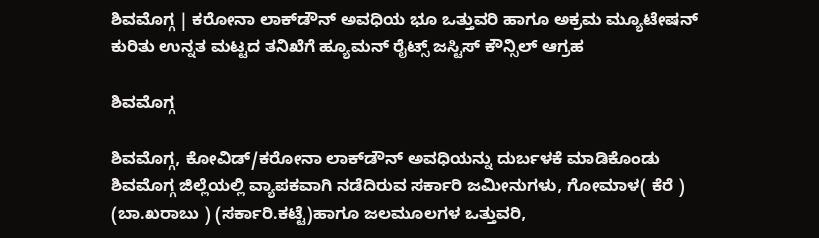ಶಿವಮೊಗ್ಗ | ಕರೋನಾ ಲಾಕ್‌ಡೌನ್ ಅವಧಿಯ ಭೂ ಒತ್ತುವರಿ ಹಾಗೂ ಅಕ್ರಮ ಮ್ಯೂಟೇಷನ್ ಕುರಿತು ಉನ್ನತ ಮಟ್ಟದ ತನಿಖೆಗೆ ಹ್ಯೂಮನ್ ರೈಟ್ಸ್ ಜಸ್ಟಿಸ್ ಕೌನ್ಸಿಲ್ ಆಗ್ರಹ

ಶಿವಮೊಗ್ಗ

ಶಿವಮೊಗ್ಗ, ಕೋವಿಡ್/ಕರೋನಾ ಲಾಕ್‌ಡೌನ್ ಅವಧಿಯನ್ನು ದುರ್ಬಳಕೆ ಮಾಡಿಕೊಂಡು ಶಿವಮೊಗ್ಗ ಜಿಲ್ಲೆಯಲ್ಲಿ ವ್ಯಾಪಕವಾಗಿ ನಡೆದಿರುವ ಸರ್ಕಾರಿ ಜಮೀನುಗಳು, ಗೋಮಾಳ( ಕೆರೆ ) (ಬಾ.ಖರಾಬು ) (ಸರ್ಕಾರಿ.ಕಟ್ಟೆ)ಹಾಗೂ ಜಲಮೂಲಗಳ ಒತ್ತುವರಿ,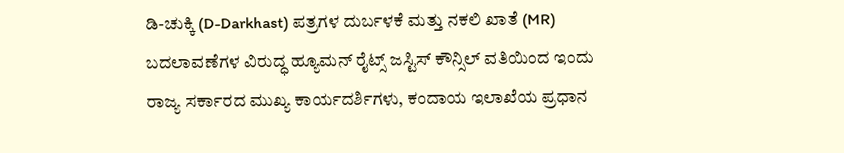ಡಿ-ಚುಕ್ಕಿ (D-Darkhast) ಪತ್ರಗಳ ದುರ್ಬಳಕೆ ಮತ್ತು ನಕಲಿ ಖಾತೆ (MR) ಬದಲಾವಣೆಗಳ ವಿರುದ್ಧ ಹ್ಯೂಮನ್ ರೈಟ್ಸ್ ಜಸ್ಟಿಸ್ ಕೌನ್ಸಿಲ್ ವತಿಯಿಂದ ಇಂದು ರಾಜ್ಯ ಸರ್ಕಾರದ ಮುಖ್ಯ ಕಾರ್ಯದರ್ಶಿಗಳು, ಕಂದಾಯ ಇಲಾಖೆಯ ಪ್ರಧಾನ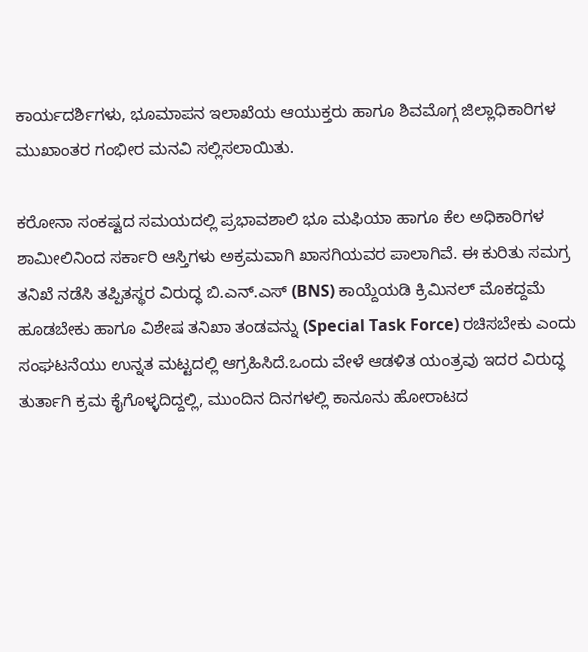ಕಾರ್ಯದರ್ಶಿಗಳು, ಭೂಮಾಪನ ಇಲಾಖೆಯ ಆಯುಕ್ತರು ಹಾಗೂ ಶಿವಮೊಗ್ಗ ಜಿಲ್ಲಾಧಿಕಾರಿಗಳ ಮುಖಾಂತರ ಗಂಭೀರ ಮನವಿ ಸಲ್ಲಿಸಲಾಯಿತು.

ಕರೋನಾ ಸಂಕಷ್ಟದ ಸಮಯದಲ್ಲಿ ಪ್ರಭಾವಶಾಲಿ ಭೂ ಮಫಿಯಾ ಹಾಗೂ ಕೆಲ ಅಧಿಕಾರಿಗಳ ಶಾಮೀಲಿನಿಂದ ಸರ್ಕಾರಿ ಆಸ್ತಿಗಳು ಅಕ್ರಮವಾಗಿ ಖಾಸಗಿಯವರ ಪಾಲಾಗಿವೆ. ಈ ಕುರಿತು ಸಮಗ್ರ ತನಿಖೆ ನಡೆಸಿ ತಪ್ಪಿತಸ್ಥರ ವಿರುದ್ಧ ಬಿ.ಎನ್.ಎಸ್ (BNS) ಕಾಯ್ದೆಯಡಿ ಕ್ರಿಮಿನಲ್ ಮೊಕದ್ದಮೆ ಹೂಡಬೇಕು ಹಾಗೂ ವಿಶೇಷ ತನಿಖಾ ತಂಡವನ್ನು (Special Task Force) ರಚಿಸಬೇಕು ಎಂದು ಸಂಘಟನೆಯು ಉನ್ನತ ಮಟ್ಟದಲ್ಲಿ ಆಗ್ರಹಿಸಿದೆ.ಒಂದು ವೇಳೆ ಆಡಳಿತ ಯಂತ್ರವು ಇದರ ವಿರುದ್ಧ ತುರ್ತಾಗಿ ಕ್ರಮ ಕೈಗೊಳ್ಳದಿದ್ದಲ್ಲಿ, ಮುಂದಿನ ದಿನಗಳಲ್ಲಿ ಕಾನೂನು ಹೋರಾಟದ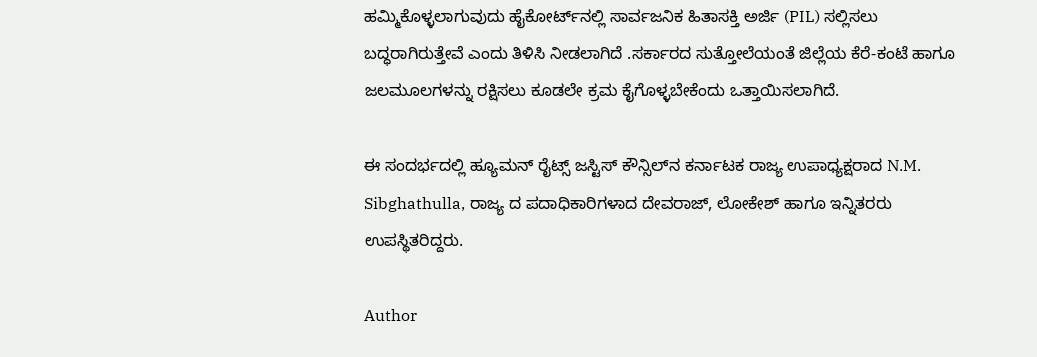ಹಮ್ಮಿಕೊಳ್ಳಲಾಗುವುದು ಹೈಕೋರ್ಟ್‌ನಲ್ಲಿ ಸಾರ್ವಜನಿಕ ಹಿತಾಸಕ್ತಿ ಅರ್ಜಿ (PIL) ಸಲ್ಲಿಸಲು ಬದ್ಧರಾಗಿರುತ್ತೇವೆ ಎಂದು ತಿಳಿಸಿ ನೀಡಲಾಗಿದೆ .ಸರ್ಕಾರದ ಸುತ್ತೋಲೆಯಂತೆ ಜಿಲ್ಲೆಯ ಕೆರೆ-ಕಂಟೆ ಹಾಗೂ ಜಲಮೂಲಗಳನ್ನು ರಕ್ಷಿಸಲು ಕೂಡಲೇ ಕ್ರಮ ಕೈಗೊಳ್ಳಬೇಕೆಂದು ಒತ್ತಾಯಿಸಲಾಗಿದೆ.

ಈ ಸಂದರ್ಭದಲ್ಲಿ ಹ್ಯೂಮನ್ ರೈಟ್ಸ್ ಜಸ್ಟಿಸ್ ಕೌನ್ಸಿಲ್‌ನ ಕರ್ನಾಟಕ ರಾಜ್ಯ ಉಪಾಧ್ಯಕ್ಷರಾದ N.M. Sibghathulla, ರಾಜ್ಯ ದ ಪದಾಧಿಕಾರಿಗಳಾದ ದೇವರಾಜ್, ಲೋಕೇಶ್ ಹಾಗೂ ಇನ್ನಿತರರು ಉಪಸ್ಥಿತರಿದ್ದರು.

Author